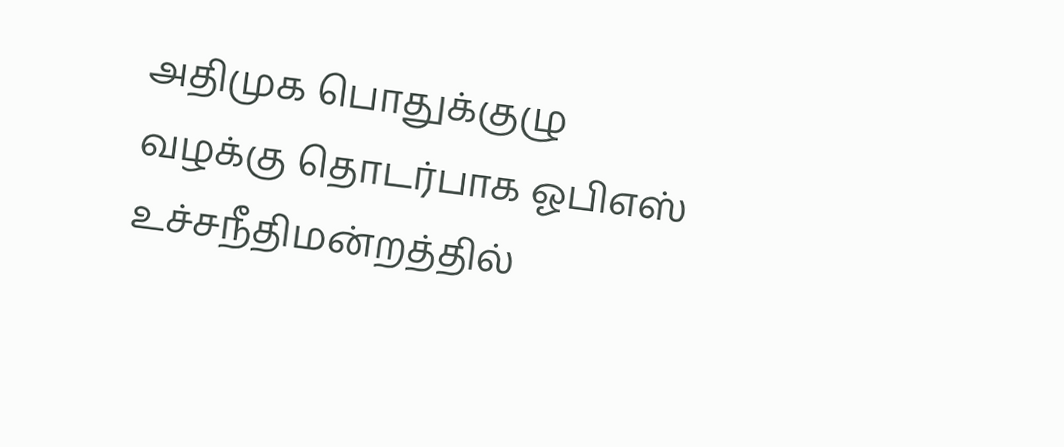அதிமுக பொதுக்குழு வழக்கு தொடர்பாக ஓபிஎஸ் உச்சநீதிமன்றத்தில்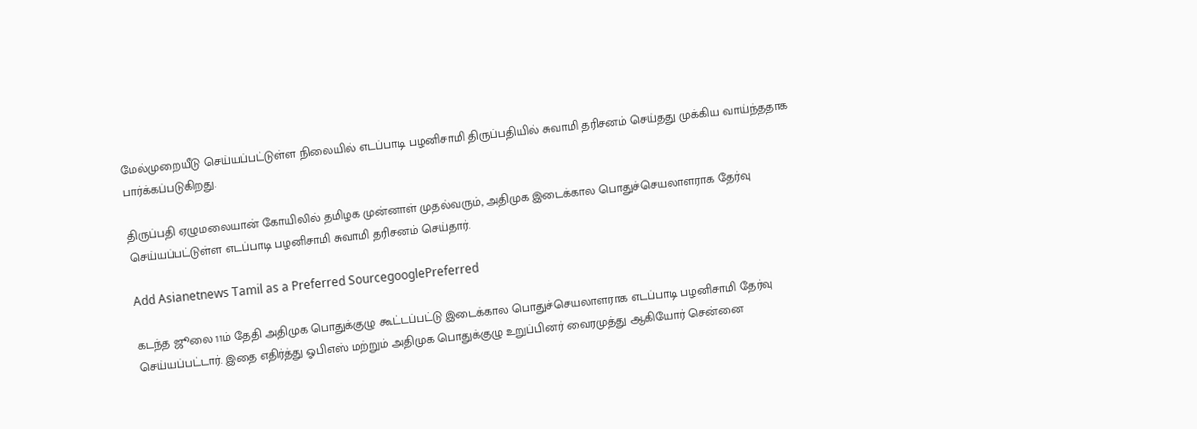மேல்முறையீடு செய்யப்பட்டுள்ள நிலையில் எடப்பாடி பழனிசாமி திருப்பதியில் சுவாமி தரிசனம் செய்தது முக்கிய வாய்ந்ததாக பார்க்கப்படுகிறது.

திருப்பதி ஏழுமலையான் கோயிலில் தமிழக முன்னாள் முதல்வரும், அதிமுக இடைக்கால பொதுச்செயலாளராக தேர்வு செய்யப்பட்டுள்ள எடப்பாடி பழனிசாமி சுவாமி தரிசனம் செய்தார்.

Add Asianetnews Tamil as a Preferred SourcegooglePreferred

கடந்த ஜூலை 11ம் தேதி அதிமுக பொதுக்குழு கூட்டப்பட்டு இடைக்கால பொதுச்செயலாளராக எடப்பாடி பழனிசாமி தேர்வு செய்யப்பட்டார். இதை எதிர்த்து ஓபிஎஸ் மற்றும் அதிமுக பொதுக்குழு உறுப்பினர் வைரமுத்து ஆகியோர் சென்னை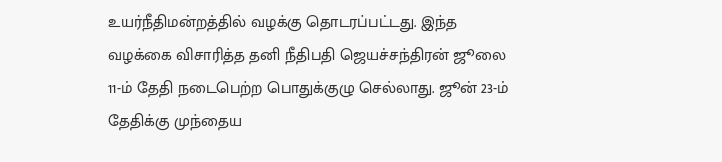உயர்நீதிமன்றத்தில் வழக்கு தொடரப்பட்டது. இந்த வழக்கை விசாரித்த தனி நீதிபதி ஜெயச்சந்திரன் ஜூலை 11-ம் தேதி நடைபெற்ற பொதுக்குழு செல்லாது. ஜூன் 23-ம் தேதிக்கு முந்தைய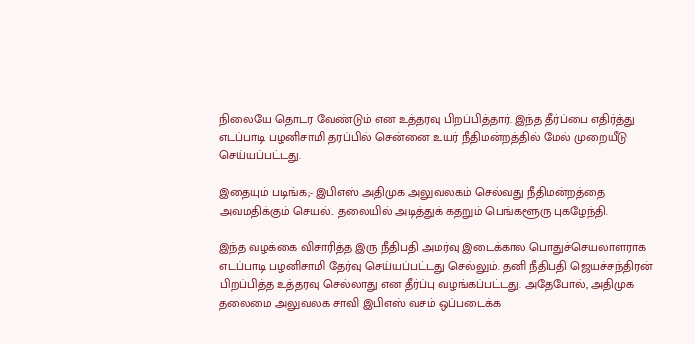நிலையே தொடர வேண்டும் என உத்தரவு பிறப்பித்தார். இந்த தீர்ப்பை எதிர்த்து எடப்பாடி பழனிசாமி தரப்பில் சென்னை உயர் நீதிமன்றத்தில் மேல் முறையீடு செய்யப்பட்டது.

இதையும் படிங்க;- இபிஎஸ் அதிமுக அலுவலகம் செல்வது நீதிமன்றத்தை அவமதிக்கும் செயல்.. தலையில் அடித்துக் கதறும் பெங்களூரு புகழேந்தி.

இந்த வழக்கை விசாரித்த இரு நீதிபதி அமர்வு இடைக்கால பொதுச்செயலாளராக எடப்பாடி பழனிசாமி தேர்வு செய்யப்பட்டது செல்லும். தனி நீதிபதி ஜெயச்சந்திரன் பிறப்பித்த உத்தரவு செல்லாது என தீர்ப்பு வழங்கப்பட்டது. அதேபோல், அதிமுக தலைமை அலுவலக சாவி இபிஎஸ் வசம் ஒப்படைக்க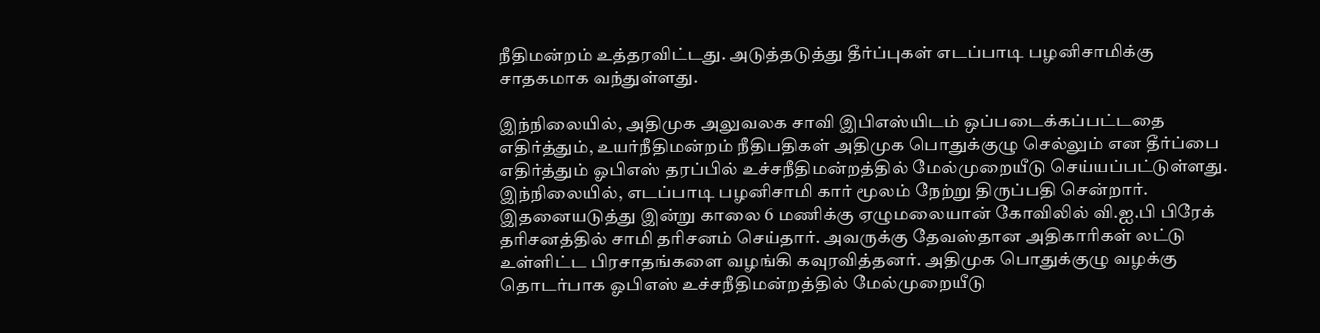நீதிமன்றம் உத்தரவிட்டது. அடுத்தடுத்து தீர்ப்புகள் எடப்பாடி பழனிசாமிக்கு சாதகமாக வந்துள்ளது.

இந்நிலையில், அதிமுக அலுவலக சாவி இபிஎஸ்யிடம் ஒப்படைக்கப்பட்டதை எதிர்த்தும், உயர்நீதிமன்றம் நீதிபதிகள் அதிமுக பொதுக்குழு செல்லும் என தீர்ப்பை எதிர்த்தும் ஓபிஎஸ் தரப்பில் உச்சநீதிமன்றத்தில் மேல்முறையீடு செய்யப்பட்டுள்ளது. இந்நிலையில், எடப்பாடி பழனிசாமி கார் மூலம் நேற்று திருப்பதி சென்றார். இதனையடுத்து இன்று காலை 6 மணிக்கு ஏழுமலையான் கோவிலில் வி.ஐ.பி பிரேக் தரிசனத்தில் சாமி தரிசனம் செய்தார். அவருக்கு தேவஸ்தான அதிகாரிகள் லட்டு உள்ளிட்ட பிரசாதங்களை வழங்கி கவுரவித்தனர். அதிமுக பொதுக்குழு வழக்கு தொடர்பாக ஓபிஎஸ் உச்சநீதிமன்றத்தில் மேல்முறையீடு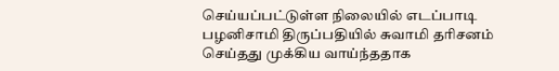செய்யப்பட்டுள்ள நிலையில் எடப்பாடி பழனிசாமி திருப்பதியில் சுவாமி தரிசனம் செய்தது முக்கிய வாய்ந்ததாக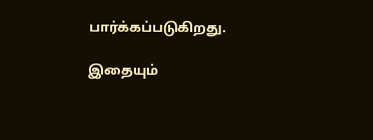பார்க்கப்படுகிறது.

இதையும்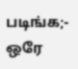படிங்க;- ஒரே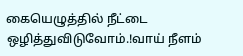கையெழுத்தில் நீட்டை ஒழித்துவிடுவோம்.!வாய் நீளம்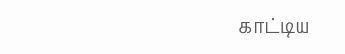காட்டிய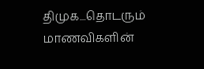திமுக...தொடரும் மாணவிகளின்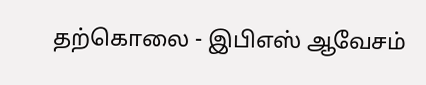தற்கொலை - இபிஎஸ் ஆவேசம்